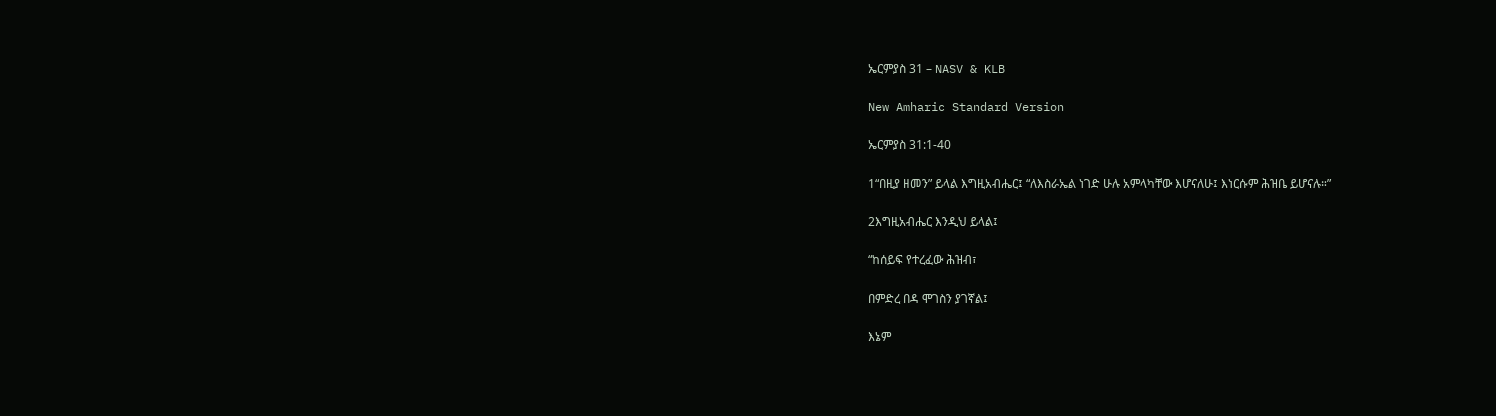ኤርምያስ 31 – NASV & KLB

New Amharic Standard Version

ኤርምያስ 31:1-40

1“በዚያ ዘመን” ይላል እግዚአብሔር፤ “ለእስራኤል ነገድ ሁሉ አምላካቸው እሆናለሁ፤ እነርሱም ሕዝቤ ይሆናሉ።”

2እግዚአብሔር እንዲህ ይላል፤

“ከሰይፍ የተረፈው ሕዝብ፣

በምድረ በዳ ሞገስን ያገኛል፤

እኔም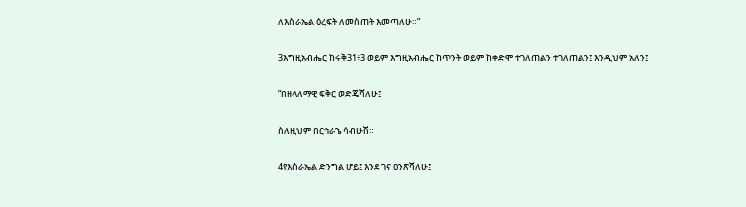ለእስራኤል ዕረፍት ለመስጠት እመጣለሁ።”

3እግዚአብሔር ከሩቅ31፥3 ወይም እግዚአብሔር ከጥንት ወይም ከቀድሞ ተገለጠልን ተገለጠልን፤ እንዲህም አለን፤

“በዘላለማዊ ፍቅር ወድጄሻለሁ፤

ስለዚህም በርኅራኄ ሳብሁሽ።

4የእስራኤል ድንግል ሆይ፤ እንደ ገና ዐንጽሻለሁ፤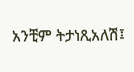አንቺም ትታነጺአለሽ፤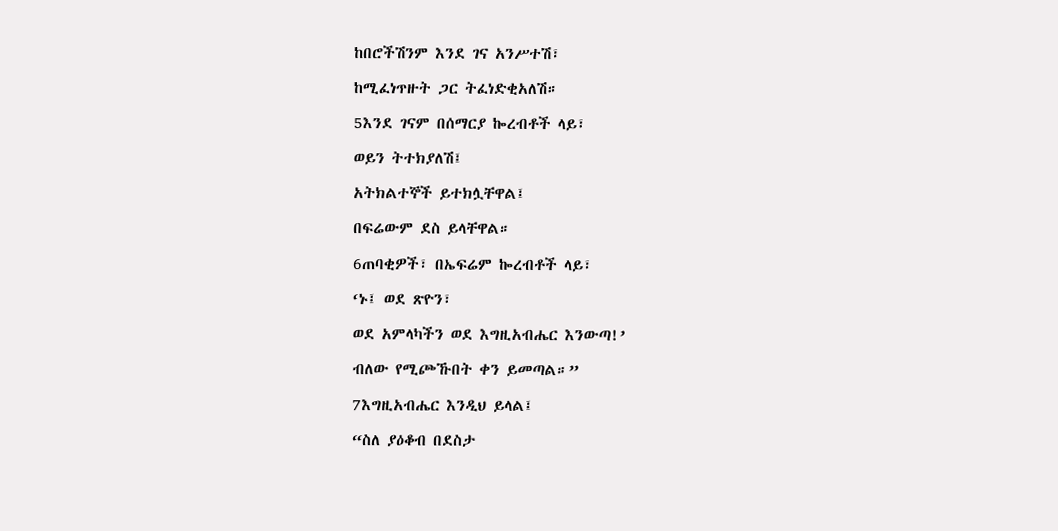ከበሮችሽንም እንደ ገና አንሥተሽ፣

ከሚፈነጥዙት ጋር ትፈነድቂአለሽ።

5እንደ ገናም በሰማርያ ኰረብቶች ላይ፣

ወይን ትተክያለሽ፤

አትክልተኞች ይተክሏቸዋል፤

በፍሬውም ደስ ይላቸዋል።

6ጠባቂዎች፣ በኤፍሬም ኰረብቶች ላይ፣

‘ኑ፤ ወደ ጽዮን፣

ወደ አምላካችን ወደ እግዚአብሔር እንውጣ!’

ብለው የሚጮኹበት ቀን ይመጣል።”

7እግዚአብሔር እንዲህ ይላል፤

“ስለ ያዕቆብ በደስታ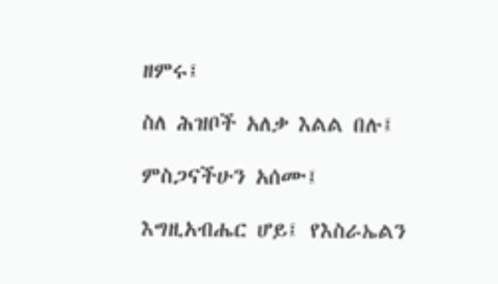ዘምሩ፤

ስለ ሕዝቦች አለቃ እልል በሉ፤

ምስጋናችሁን አሰሙ፤

እግዚአብሔር ሆይ፤ የእስራኤልን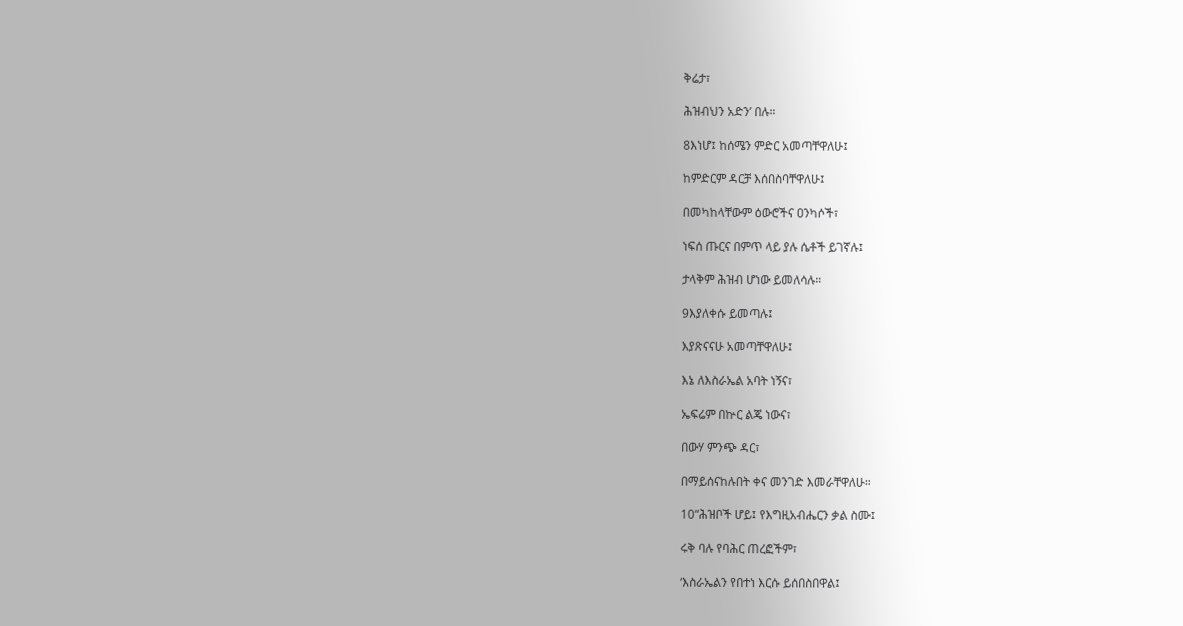ቅሬታ፣

ሕዝብህን አድን’ በሉ።

8እነሆ፤ ከሰሜን ምድር አመጣቸዋለሁ፤

ከምድርም ዳርቻ እሰበስባቸዋለሁ፤

በመካከላቸውም ዕውሮችና ዐንካሶች፣

ነፍሰ ጡርና በምጥ ላይ ያሉ ሴቶች ይገኛሉ፤

ታላቅም ሕዝብ ሆነው ይመለሳሉ።

9እያለቀሱ ይመጣሉ፤

እያጽናናሁ አመጣቸዋለሁ፤

እኔ ለእስራኤል አባት ነኝና፣

ኤፍሬም በኵር ልጄ ነውና፣

በውሃ ምንጭ ዳር፣

በማይሰናከሉበት ቀና መንገድ እመራቸዋለሁ።

10“ሕዝቦች ሆይ፤ የእግዚአብሔርን ቃል ስሙ፤

ሩቅ ባሉ የባሕር ጠረፎችም፣

‘እስራኤልን የበተነ እርሱ ይሰበስበዋል፤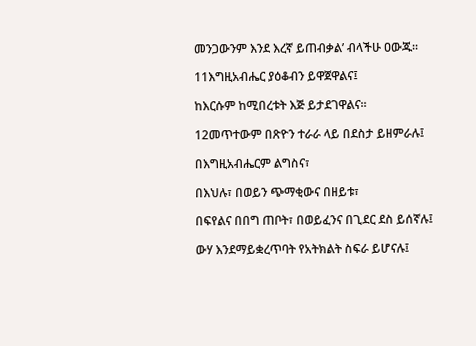መንጋውንም እንደ እረኛ ይጠብቃል’ ብላችሁ ዐውጁ።

11እግዚአብሔር ያዕቆብን ይዋጀዋልና፤

ከእርሱም ከሚበረቱት እጅ ይታደገዋልና።

12መጥተውም በጽዮን ተራራ ላይ በደስታ ይዘምራሉ፤

በእግዚአብሔርም ልግስና፣

በእህሉ፣ በወይን ጭማቂውና በዘይቱ፣

በፍየልና በበግ ጠቦት፣ በወይፈንና በጊደር ደስ ይሰኛሉ፤

ውሃ እንደማይቋረጥባት የአትክልት ስፍራ ይሆናሉ፤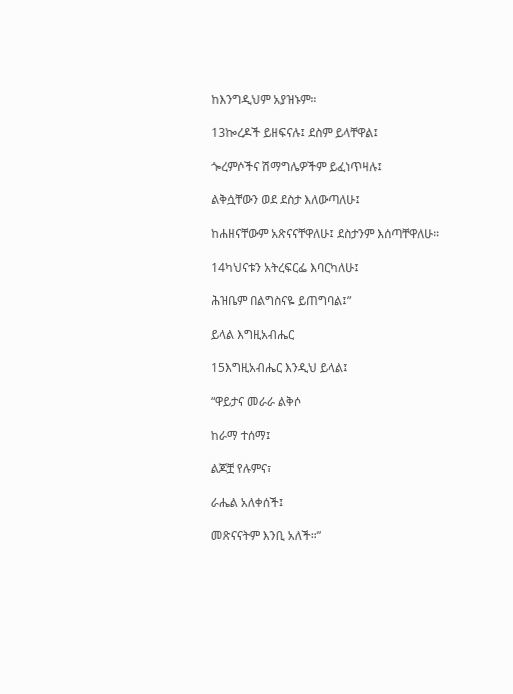ከእንግዲህም አያዝኑም።

13ኰረዶች ይዘፍናሉ፤ ደስም ይላቸዋል፤

ጐረምሶችና ሽማግሌዎችም ይፈነጥዛሉ፤

ልቅሷቸውን ወደ ደስታ እለውጣለሁ፤

ከሐዘናቸውም አጽናናቸዋለሁ፤ ደስታንም እሰጣቸዋለሁ።

14ካህናቱን አትረፍርፌ እባርካለሁ፤

ሕዝቤም በልግስናዬ ይጠግባል፤”

ይላል እግዚአብሔር

15እግዚአብሔር እንዲህ ይላል፤

“ዋይታና መራራ ልቅሶ

ከራማ ተሰማ፤

ልጆቿ የሉምና፣

ራሔል አለቀሰች፤

መጽናናትም እንቢ አለች።”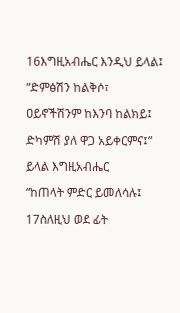16እግዚአብሔር እንዲህ ይላል፤

“ድምፅሽን ከልቅሶ፣

ዐይኖችሽንም ከእንባ ከልክይ፤

ድካምሽ ያለ ዋጋ አይቀርምና፤”

ይላል እግዚአብሔር

“ከጠላት ምድር ይመለሳሉ፤

17ስለዚህ ወደ ፊት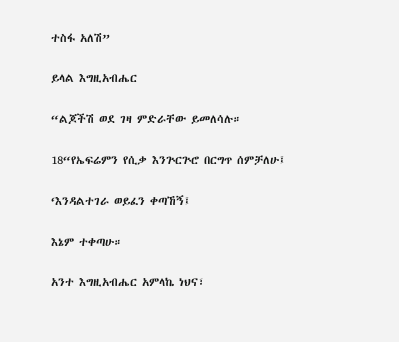ተስፋ አለሽ”

ይላል እግዚአብሔር

“ልጆችሽ ወደ ገዛ ምድራቸው ይመለሳሉ።

18“የኤፍሬምን የሲቃ እንጕርጕሮ በርግጥ ሰምቻለሁ፤

‘እንዳልተገራ ወይፈን ቀጣኸኝ፤

እኔም ተቀጣሁ።

አንተ እግዚአብሔር አምላኬ ነህና፣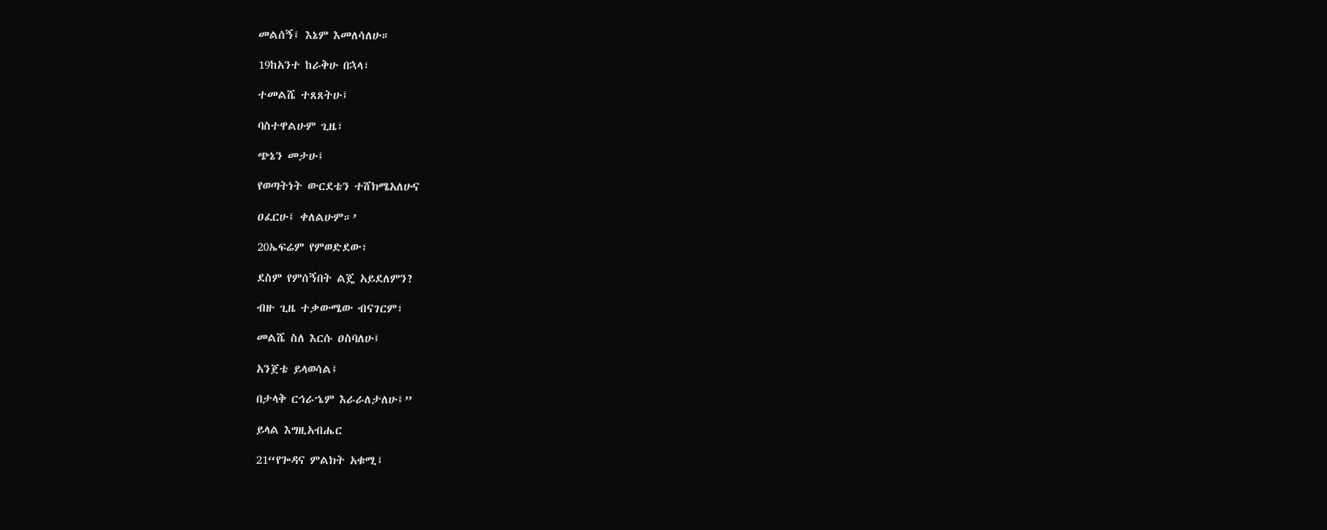መልሰኝ፤ እኔም እመለሳለሁ።

19ከአንተ ከራቅሁ በኋላ፣

ተመልሼ ተጸጸትሁ፤

ባስተዋልሁም ጊዜ፣

ጭኔን መታሁ፤

የወጣትነት ውርደቴን ተሸክሜአለሁና

ዐፈርሁ፤ ቀለልሁም።’

20ኤፍሬም የምወድደው፣

ደስም የምሰኝበት ልጄ አይደለምን?

ብዙ ጊዜ ተቃውሜው ብናገርም፣

መልሼ ስለ እርሱ ዐስባለሁ፤

አንጀቴ ይላወሳል፤

በታላቅ ርኅራኄም እራራለታለሁ፤”

ይላል እግዚአብሔር

21“የጐዳና ምልክት አቁሚ፤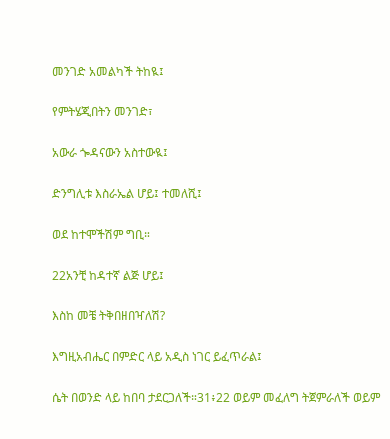መንገድ አመልካች ትከዪ፤

የምትሄጂበትን መንገድ፣

አውራ ጐዳናውን አስተውዪ፤

ድንግሊቱ እስራኤል ሆይ፤ ተመለሺ፤

ወደ ከተሞችሽም ግቢ።

22አንቺ ከዳተኛ ልጅ ሆይ፤

እስከ መቼ ትቅበዘበዣለሽ?

እግዚአብሔር በምድር ላይ አዲስ ነገር ይፈጥራል፤

ሴት በወንድ ላይ ከበባ ታደርጋለች።31፥22 ወይም መፈለግ ትጀምራለች ወይም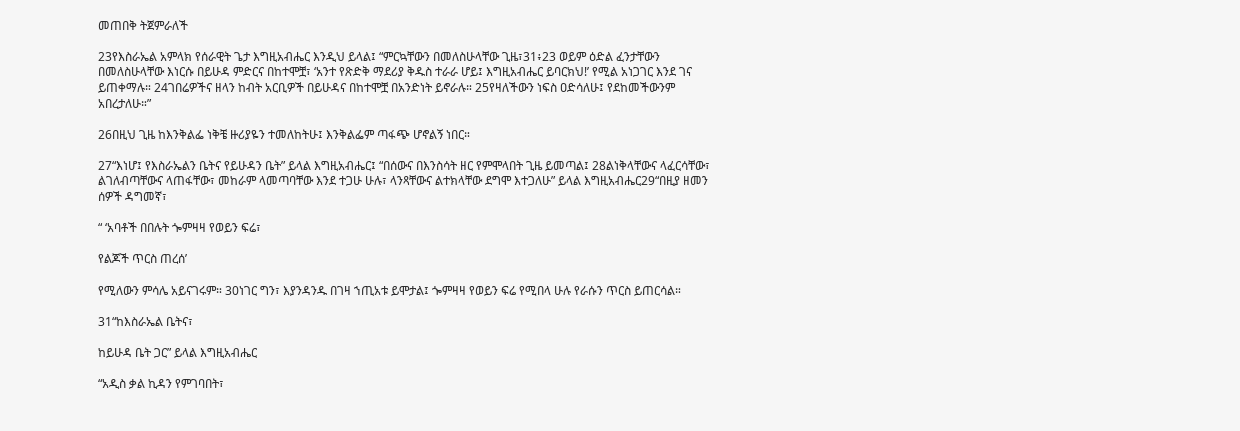መጠበቅ ትጀምራለች

23የእስራኤል አምላክ የሰራዊት ጌታ እግዚአብሔር እንዲህ ይላል፤ “ምርኳቸውን በመለስሁላቸው ጊዜ፣31፥23 ወይም ዕድል ፈንታቸውን በመለስሁላቸው እነርሱ በይሁዳ ምድርና በከተሞቿ፣ ‘አንተ የጽድቅ ማደሪያ ቅዱስ ተራራ ሆይ፤ እግዚአብሔር ይባርክህ!’ የሚል አነጋገር እንደ ገና ይጠቀማሉ። 24ገበሬዎችና ዘላን ከብት አርቢዎች በይሁዳና በከተሞቿ በአንድነት ይኖራሉ። 25የዛለችውን ነፍስ ዐድሳለሁ፤ የደከመችውንም አበረታለሁ።”

26በዚህ ጊዜ ከእንቅልፌ ነቅቼ ዙሪያዬን ተመለከትሁ፤ እንቅልፌም ጣፋጭ ሆኖልኝ ነበር።

27“እነሆ፤ የእስራኤልን ቤትና የይሁዳን ቤት” ይላል እግዚአብሔር፤ “በሰውና በእንስሳት ዘር የምሞላበት ጊዜ ይመጣል፤ 28ልነቅላቸውና ላፈርሳቸው፣ ልገለብጣቸውና ላጠፋቸው፣ መከራም ላመጣባቸው እንደ ተጋሁ ሁሉ፣ ላንጻቸውና ልተክላቸው ደግሞ እተጋለሁ” ይላል እግዚአብሔር29“በዚያ ዘመን ሰዎች ዳግመኛ፣

“ ‘አባቶች በበሉት ጐምዛዛ የወይን ፍሬ፣

የልጆች ጥርስ ጠረሰ’

የሚለውን ምሳሌ አይናገሩም። 30ነገር ግን፣ እያንዳንዱ በገዛ ኀጢአቱ ይሞታል፤ ጐምዛዛ የወይን ፍሬ የሚበላ ሁሉ የራሱን ጥርስ ይጠርሳል።

31“ከእስራኤል ቤትና፣

ከይሁዳ ቤት ጋር” ይላል እግዚአብሔር

“አዲስ ቃል ኪዳን የምገባበት፣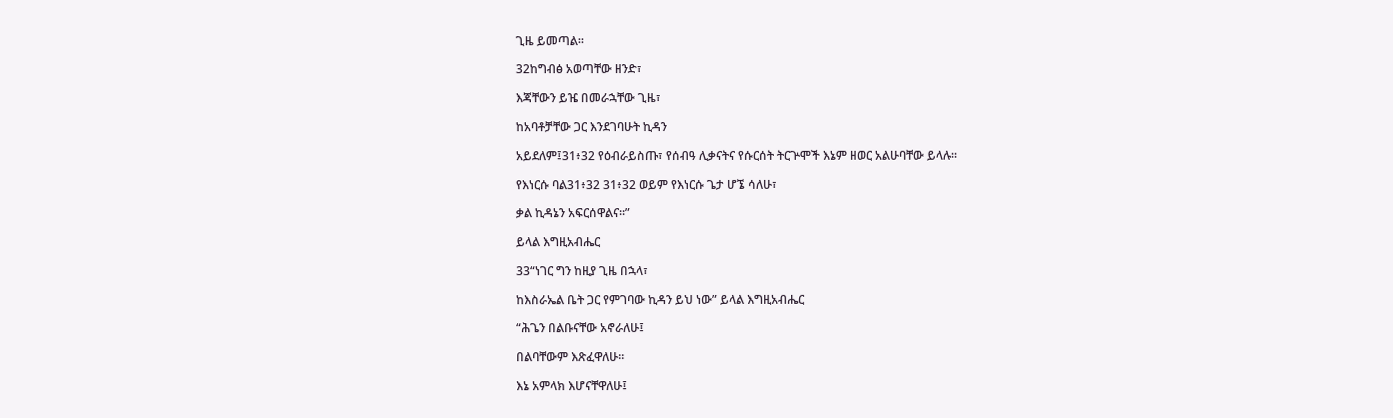ጊዜ ይመጣል።

32ከግብፅ አወጣቸው ዘንድ፣

እጃቸውን ይዤ በመራኋቸው ጊዜ፣

ከአባቶቻቸው ጋር እንደገባሁት ኪዳን

አይደለም፤31፥32 የዕብራይስጡ፣ የሰብዓ ሊቃናትና የሱርሰት ትርጕሞች እኔም ዘወር አልሁባቸው ይላሉ።

የእነርሱ ባል31፥32 31፥32 ወይም የእነርሱ ጌታ ሆኜ ሳለሁ፣

ቃል ኪዳኔን አፍርሰዋልና።”

ይላል እግዚአብሔር

33“ነገር ግን ከዚያ ጊዜ በኋላ፣

ከእስራኤል ቤት ጋር የምገባው ኪዳን ይህ ነው” ይላል እግዚአብሔር

“ሕጌን በልቡናቸው አኖራለሁ፤

በልባቸውም እጽፈዋለሁ።

እኔ አምላክ እሆናቸዋለሁ፤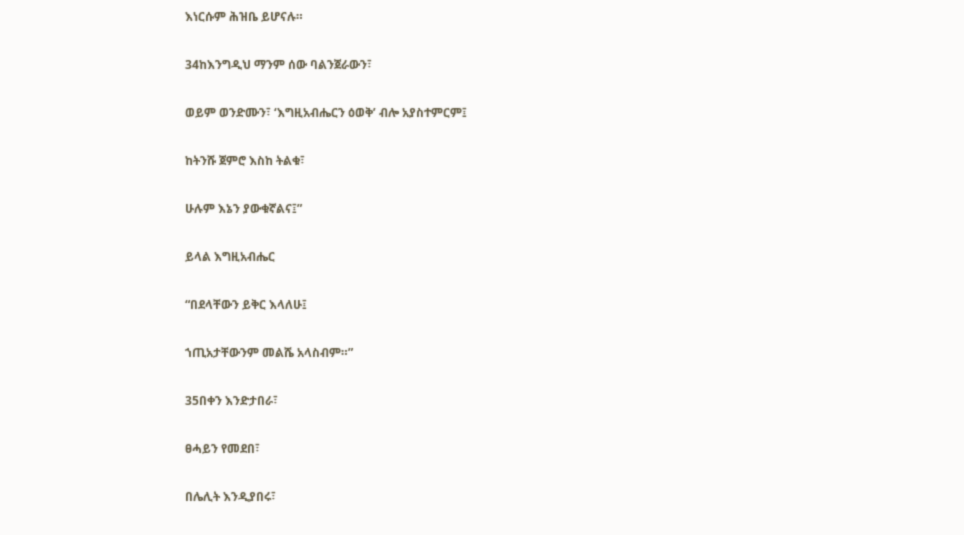እነርሱም ሕዝቤ ይሆናሉ።

34ከእንግዲህ ማንም ሰው ባልንጀራውን፣

ወይም ወንድሙን፣ ‘እግዚአብሔርን ዕወቅ’ ብሎ አያስተምርም፤

ከትንሹ ጀምሮ እስከ ትልቁ፣

ሁሉም እኔን ያውቁኛልና፤”

ይላል እግዚአብሔር

“በደላቸውን ይቅር እላለሁ፤

ኀጢአታቸውንም መልሼ አላስብም።”

35በቀን እንድታበራ፣

ፀሓይን የመደበ፣

በሌሊት እንዲያበሩ፣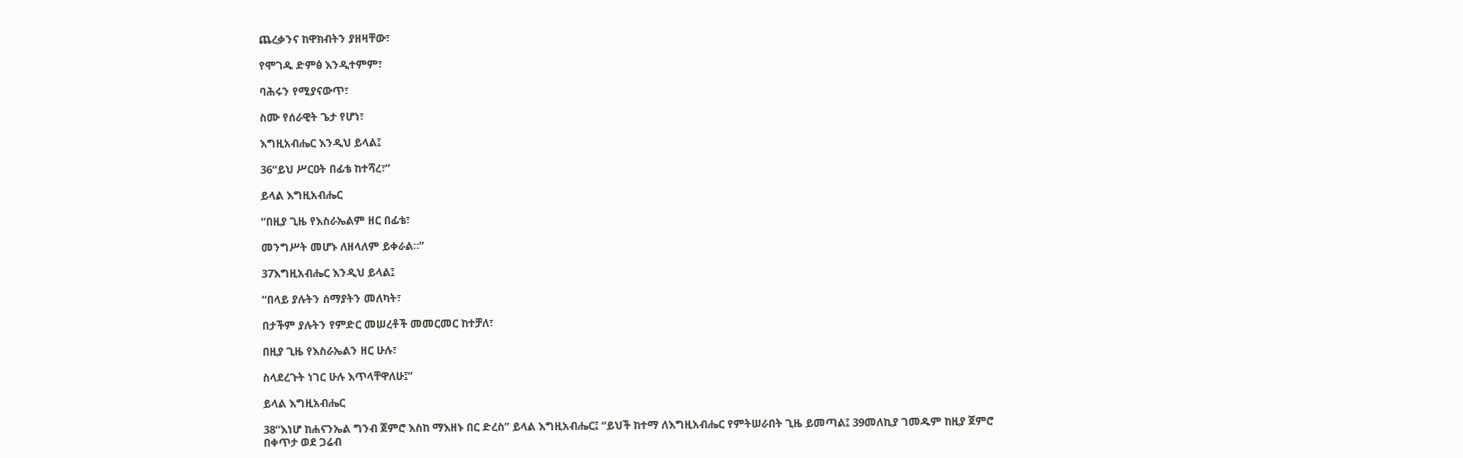ጨረቃንና ከዋክብትን ያዘዛቸው፣

የሞገዱ ድምፅ እንዲተምም፣

ባሕሩን የሚያናውጥ፣

ስሙ የሰራዊት ጌታ የሆነ፣

እግዚአብሔር እንዲህ ይላል፤

36“ይህ ሥርዐት በፊቴ ከተሻረ፣”

ይላል እግዚአብሔር

“በዚያ ጊዜ የእስራኤልም ዘር በፊቴ፣

መንግሥት መሆኑ ለዘላለም ይቀራል።”

37እግዚአብሔር እንዲህ ይላል፤

“በላይ ያሉትን ሰማያትን መለካት፣

በታችም ያሉትን የምድር መሠረቶች መመርመር ከተቻለ፣

በዚያ ጊዜ የእስራኤልን ዘር ሁሉ፣

ስላደረጉት ነገር ሁሉ እጥላቸዋለሁ፤”

ይላል እግዚአብሔር

38“እነሆ ከሐናንኤል ግንብ ጀምሮ እስከ ማእዘኑ በር ድረስ” ይላል እግዚአብሔር፤ “ይህች ከተማ ለእግዚአብሔር የምትሠራበት ጊዜ ይመጣል፤ 39መለኪያ ገመዱም ከዚያ ጀምሮ በቀጥታ ወደ ጋሬብ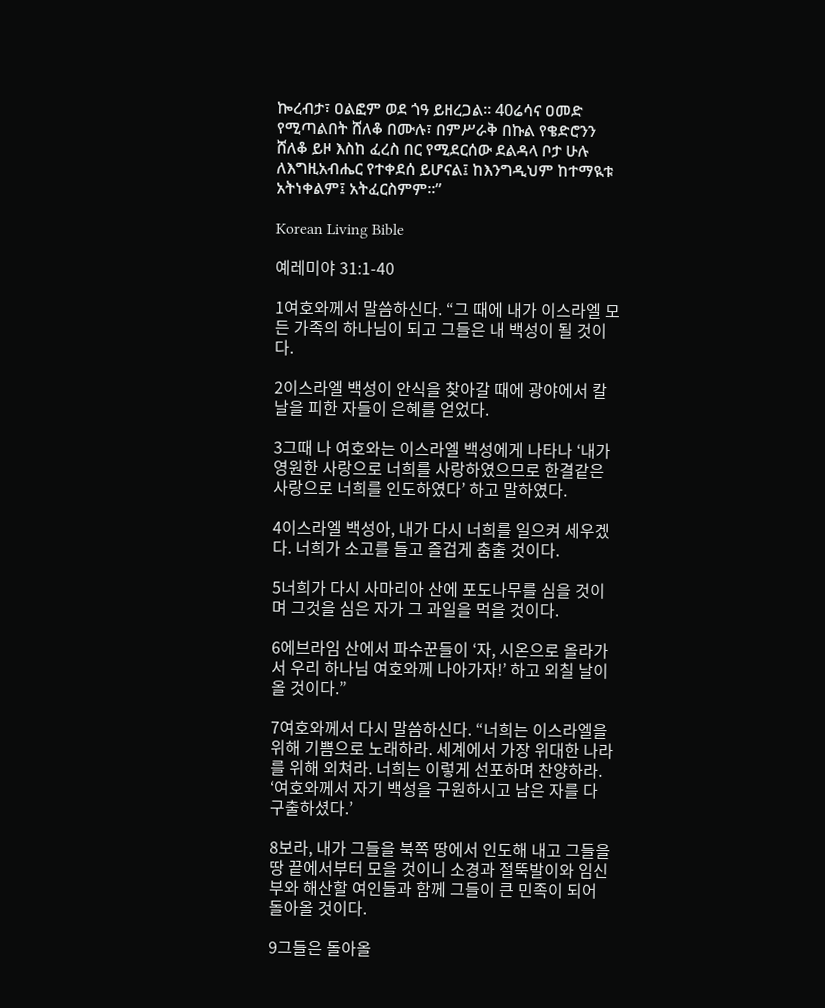ኰረብታ፣ ዐልፎም ወደ ጎዓ ይዘረጋል። 40ሬሳና ዐመድ የሚጣልበት ሸለቆ በሙሉ፣ በምሥራቅ በኩል የቄድሮንን ሸለቆ ይዞ እስከ ፈረስ በር የሚደርሰው ደልዳላ ቦታ ሁሉ ለእግዚአብሔር የተቀደሰ ይሆናል፤ ከእንግዲህም ከተማዪቱ አትነቀልም፤ አትፈርስምም።”

Korean Living Bible

예레미야 31:1-40

1여호와께서 말씀하신다. “그 때에 내가 이스라엘 모든 가족의 하나님이 되고 그들은 내 백성이 될 것이다.

2이스라엘 백성이 안식을 찾아갈 때에 광야에서 칼날을 피한 자들이 은혜를 얻었다.

3그때 나 여호와는 이스라엘 백성에게 나타나 ‘내가 영원한 사랑으로 너희를 사랑하였으므로 한결같은 사랑으로 너희를 인도하였다’ 하고 말하였다.

4이스라엘 백성아, 내가 다시 너희를 일으켜 세우겠다. 너희가 소고를 들고 즐겁게 춤출 것이다.

5너희가 다시 사마리아 산에 포도나무를 심을 것이며 그것을 심은 자가 그 과일을 먹을 것이다.

6에브라임 산에서 파수꾼들이 ‘자, 시온으로 올라가서 우리 하나님 여호와께 나아가자!’ 하고 외칠 날이 올 것이다.”

7여호와께서 다시 말씀하신다. “너희는 이스라엘을 위해 기쁨으로 노래하라. 세계에서 가장 위대한 나라를 위해 외쳐라. 너희는 이렇게 선포하며 찬양하라. ‘여호와께서 자기 백성을 구원하시고 남은 자를 다 구출하셨다.’

8보라, 내가 그들을 북쪽 땅에서 인도해 내고 그들을 땅 끝에서부터 모을 것이니 소경과 절뚝발이와 임신부와 해산할 여인들과 함께 그들이 큰 민족이 되어 돌아올 것이다.

9그들은 돌아올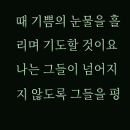때 기쁨의 눈물을 흘리며 기도할 것이요 나는 그들이 넘어지지 않도록 그들을 평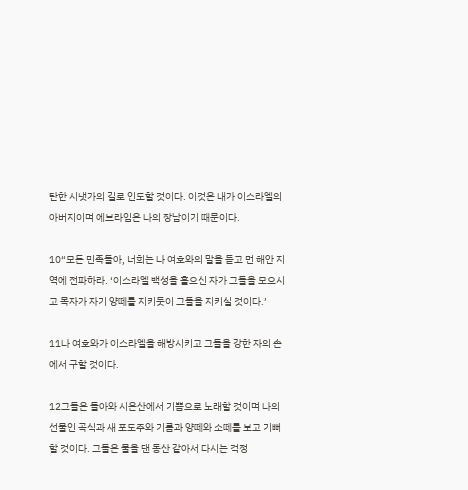탄한 시냇가의 길로 인도할 것이다. 이것은 내가 이스라엘의 아버지이며 에브라임은 나의 장남이기 때문이다.

10“모든 민족들아, 너희는 나 여호와의 말을 듣고 먼 해안 지역에 전파하라. ‘이스라엘 백성을 흩으신 자가 그들을 모으시고 목자가 자기 양떼를 지키듯이 그들을 지키실 것이다.’

11나 여호와가 이스라엘을 해방시키고 그들을 강한 자의 손에서 구할 것이다.

12그들은 돌아와 시온산에서 기쁨으로 노래할 것이며 나의 선물인 곡식과 새 포도주와 기름과 양떼와 소떼를 보고 기뻐할 것이다. 그들은 물을 댄 동산 같아서 다시는 걱정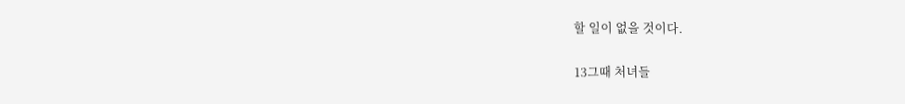할 일이 없을 것이다.

13그때 처녀들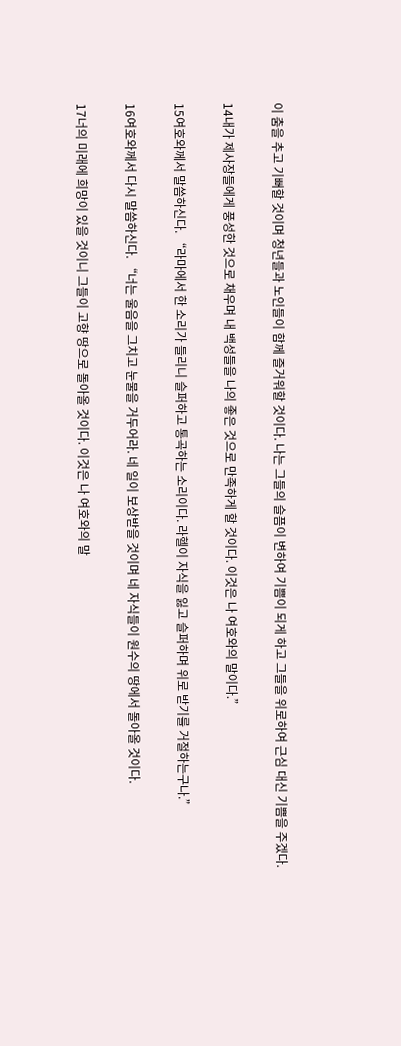이 춤을 추고 기뻐할 것이며 청년들과 노인들이 함께 즐거워할 것이다. 나는 그들의 슬픔이 변하여 기쁨이 되게 하고 그들을 위로하여 근심 대신 기쁨을 주겠다.

14내가 제사장들에게 풍성한 것으로 채우며 내 백성들을 나의 좋은 것으로 만족하게 할 것이다. 이것은 나 여호와의 말이다.”

15여호와께서 말씀하신다. “라마에서 한 소리가 들리니 슬퍼하고 통곡하는 소리이다. 라헬이 자식을 잃고 슬퍼하며 위로 받기를 거절하는구나.”

16여호와께서 다시 말씀하신다. “너는 울음을 그치고 눈물을 거두어라. 네 일이 보상받을 것이며 네 자식들이 원수의 땅에서 돌아올 것이다.

17너의 미래에 희망이 있을 것이니 그들이 고향 땅으로 돌아올 것이다. 이것은 나 여호와의 말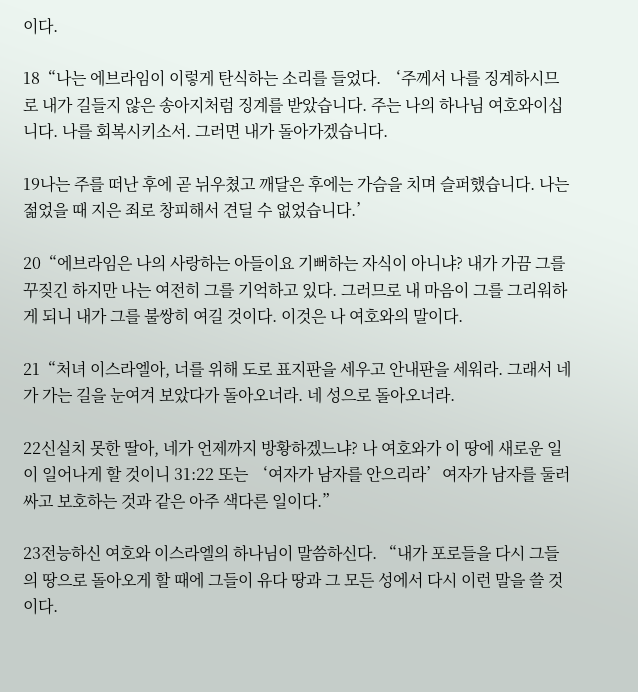이다.

18“나는 에브라임이 이렇게 탄식하는 소리를 들었다. ‘주께서 나를 징계하시므로 내가 길들지 않은 송아지처럼 징계를 받았습니다. 주는 나의 하나님 여호와이십니다. 나를 회복시키소서. 그러면 내가 돌아가겠습니다.

19나는 주를 떠난 후에 곧 뉘우쳤고 깨달은 후에는 가슴을 치며 슬퍼했습니다. 나는 젊었을 때 지은 죄로 창피해서 견딜 수 없었습니다.’

20“에브라임은 나의 사랑하는 아들이요 기뻐하는 자식이 아니냐? 내가 가끔 그를 꾸짖긴 하지만 나는 여전히 그를 기억하고 있다. 그러므로 내 마음이 그를 그리워하게 되니 내가 그를 불쌍히 여길 것이다. 이것은 나 여호와의 말이다.

21“처녀 이스라엘아, 너를 위해 도로 표지판을 세우고 안내판을 세워라. 그래서 네가 가는 길을 눈여겨 보았다가 돌아오너라. 네 성으로 돌아오너라.

22신실치 못한 딸아, 네가 언제까지 방황하겠느냐? 나 여호와가 이 땅에 새로운 일이 일어나게 할 것이니 31:22 또는 ‘여자가 남자를 안으리라’여자가 남자를 둘러싸고 보호하는 것과 같은 아주 색다른 일이다.”

23전능하신 여호와 이스라엘의 하나님이 말씀하신다. “내가 포로들을 다시 그들의 땅으로 돌아오게 할 때에 그들이 유다 땅과 그 모든 성에서 다시 이런 말을 쓸 것이다.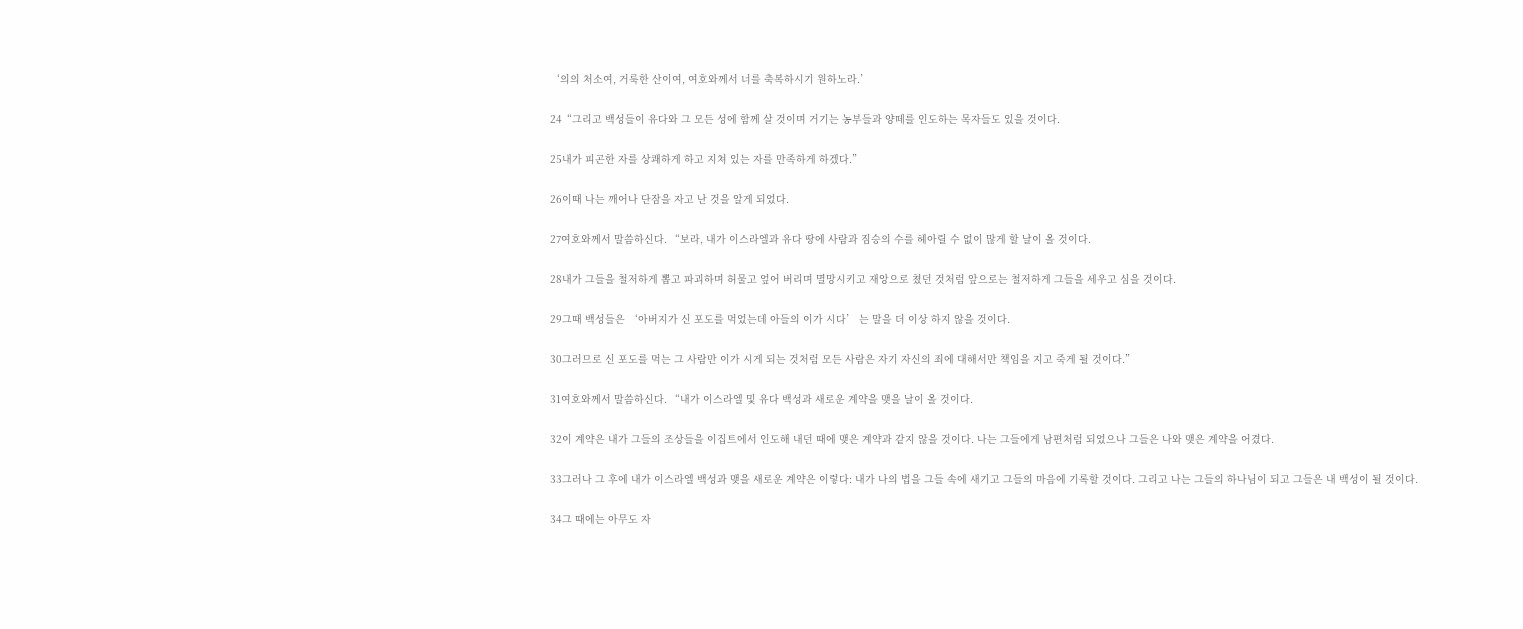‘의의 처소여, 거룩한 산이여, 여호와께서 너를 축복하시기 원하노라.’

24“그리고 백성들이 유다와 그 모든 성에 함께 살 것이며 거기는 농부들과 양떼를 인도하는 목자들도 있을 것이다.

25내가 피곤한 자를 상쾌하게 하고 지쳐 있는 자를 만족하게 하겠다.”

26이때 나는 깨어나 단잠을 자고 난 것을 알게 되었다.

27여호와께서 말씀하신다. “보라, 내가 이스라엘과 유다 땅에 사람과 짐승의 수를 헤아릴 수 없이 많게 할 날이 올 것이다.

28내가 그들을 철저하게 뽑고 파괴하며 허물고 엎어 버리며 멸망시키고 재앙으로 쳤던 것처럼 앞으로는 철저하게 그들을 세우고 심을 것이다.

29그때 백성들은 ‘아버지가 신 포도를 먹었는데 아들의 이가 시다’ 는 말을 더 이상 하지 않을 것이다.

30그러므로 신 포도를 먹는 그 사람만 이가 시게 되는 것처럼 모든 사람은 자기 자신의 죄에 대해서만 책임을 지고 죽게 될 것이다.”

31여호와께서 말씀하신다. “내가 이스라엘 및 유다 백성과 새로운 계약을 맺을 날이 올 것이다.

32이 계약은 내가 그들의 조상들을 이집트에서 인도해 내던 때에 맺은 계약과 같지 않을 것이다. 나는 그들에게 남편처럼 되었으나 그들은 나와 맺은 계약을 어겼다.

33그러나 그 후에 내가 이스라엘 백성과 맺을 새로운 계약은 이렇다: 내가 나의 법을 그들 속에 새기고 그들의 마음에 기록할 것이다. 그리고 나는 그들의 하나님이 되고 그들은 내 백성이 될 것이다.

34그 때에는 아무도 자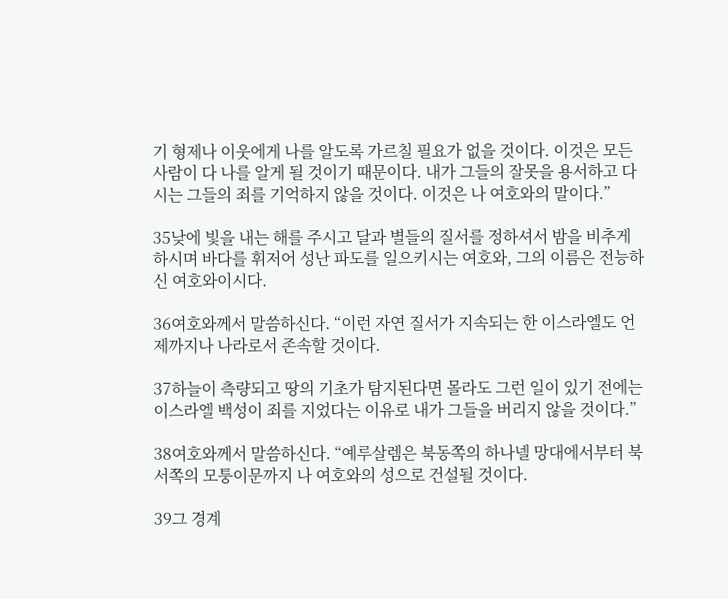기 형제나 이웃에게 나를 알도록 가르칠 필요가 없을 것이다. 이것은 모든 사람이 다 나를 알게 될 것이기 때문이다. 내가 그들의 잘못을 용서하고 다시는 그들의 죄를 기억하지 않을 것이다. 이것은 나 여호와의 말이다.”

35낮에 빛을 내는 해를 주시고 달과 별들의 질서를 정하셔서 밤을 비추게 하시며 바다를 휘저어 성난 파도를 일으키시는 여호와, 그의 이름은 전능하신 여호와이시다.

36여호와께서 말씀하신다. “이런 자연 질서가 지속되는 한 이스라엘도 언제까지나 나라로서 존속할 것이다.

37하늘이 측량되고 땅의 기초가 탐지된다면 몰라도 그런 일이 있기 전에는 이스라엘 백성이 죄를 지었다는 이유로 내가 그들을 버리지 않을 것이다.”

38여호와께서 말씀하신다. “예루살렘은 북동쪽의 하나넬 망대에서부터 북서쪽의 모퉁이문까지 나 여호와의 성으로 건설될 것이다.

39그 경계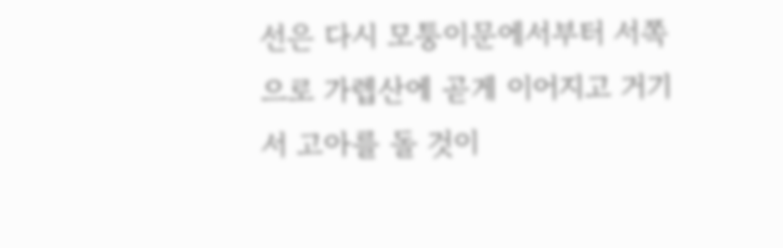선은 다시 모퉁이문에서부터 서쪽으로 가렙산에 곧게 이어지고 거기서 고아를 돌 것이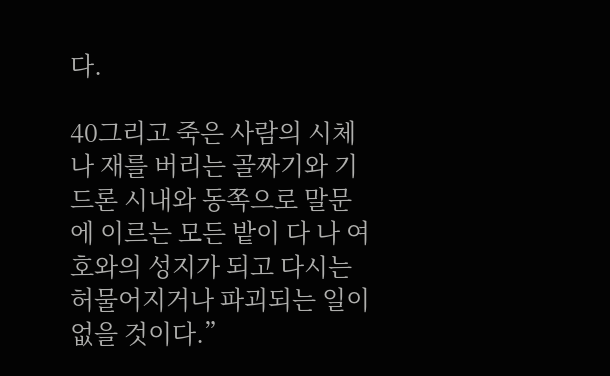다.

40그리고 죽은 사람의 시체나 재를 버리는 골짜기와 기드론 시내와 동쪽으로 말문에 이르는 모든 밭이 다 나 여호와의 성지가 되고 다시는 허물어지거나 파괴되는 일이 없을 것이다.”